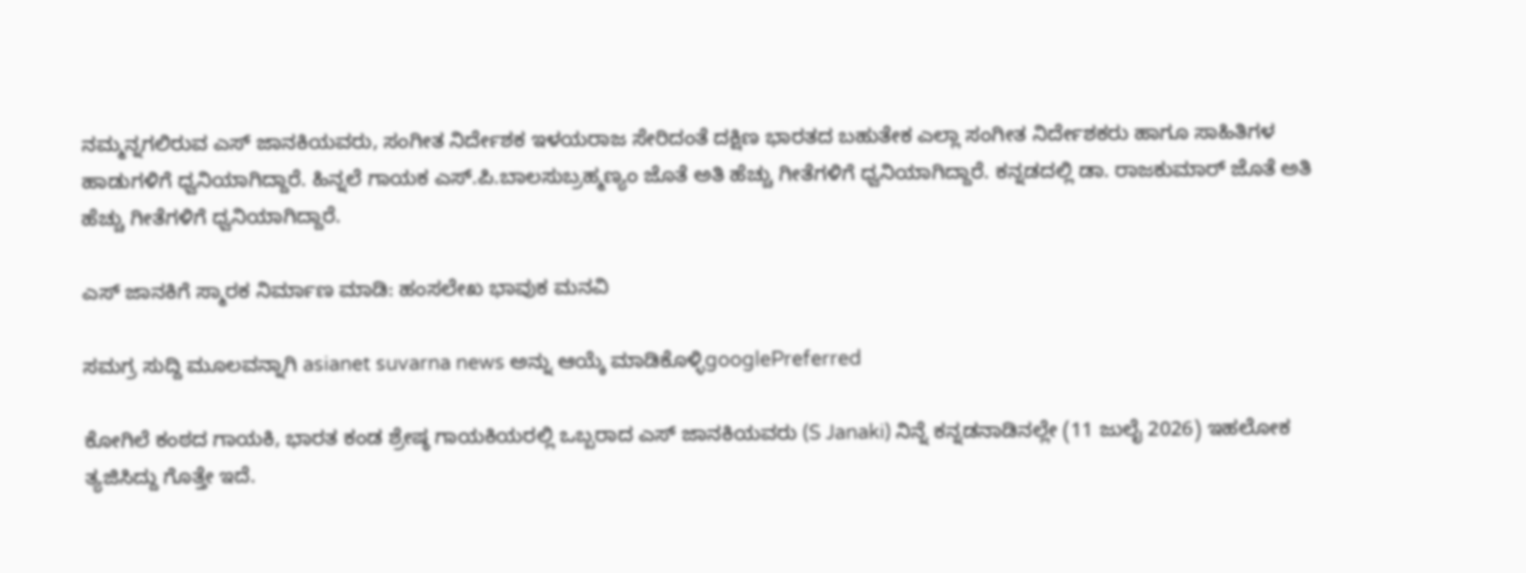ನಮ್ಮನ್ನಗಲಿರುವ ಎಸ್ ಜಾನಕಿಯವರು, ಸಂಗೀತ ನಿರ್ದೇಶಕ ಇಳಯರಾಜ ಸೇರಿದಂತೆ ದಕ್ಷಿಣ ಭಾರತದ ಬಹುತೇಕ ಎಲ್ಲಾ ಸಂಗೀತ ನಿರ್ದೇಶಕರು ಹಾಗೂ ಸಾಹಿತಿಗಳ ಹಾಡುಗಳಿಗೆ ಧ್ವನಿಯಾಗಿದ್ದಾರೆ. ಹಿನ್ನಲೆ ಗಾಯಕ ಎಸ್.ಪಿ.ಬಾಲಸುಬ್ರಹ್ಮಣ್ಯಂ ಜೊತೆ ಅತಿ ಹೆಚ್ಚು ಗೀತೆಗಳಿಗೆ ಧ್ವನಿಯಾಗಿದ್ದಾರೆ. ಕನ್ನಡದಲ್ಲಿ ಡಾ. ರಾಜಕುಮಾರ್ ಜೊತೆ ಅತಿ ಹೆಚ್ಚು ಗೀತೆಗಳಿಗೆ ಧ್ವನಿಯಾಗಿದ್ದಾರೆ.

ಎಸ್ ಜಾನಕಿಗೆ ಸ್ಮಾರಕ ನಿರ್ಮಾಣ ಮಾಡಿ: ಹಂಸಲೇಖ ಭಾವುಕ ಮನವಿ

ಸಮಗ್ರ ಸುದ್ದಿ ಮೂಲವನ್ನಾಗಿ asianet suvarna news ಅನ್ನು ಆಯ್ಕೆ ಮಾಡಿಕೊಳ್ಳಿgooglePreferred

ಕೋಗಿಲೆ ಕಂಠದ ಗಾಯಕಿ, ಭಾರತ ಕಂಡ ಶ್ರೇಷ್ಠ ಗಾಯಕಿಯರಲ್ಲಿ ಒಬ್ಬರಾದ ಎಸ್ ಜಾನಕಿಯವರು (S Janaki) ನಿನ್ನೆ ಕನ್ನಡನಾಡಿನಲ್ಲೇ (11 ಜುಲೈ 2026) ಇಹಲೋಕ ತ್ಯಜಿಸಿದ್ದು ಗೊತ್ತೇ ಇದೆ.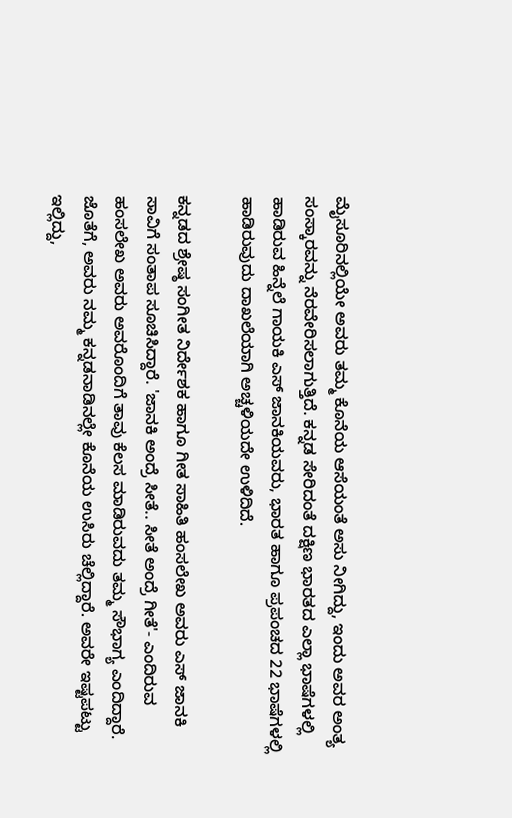ಮೈಸೂರಿನಲ್ಲಿಯೇ ಅವರು ತಮ್ಮ ಕೊನೆಯ ಆಸೆಯಂತೆ ಅಸು ನೀಗಿದ್ದು, ಇಂದು ಅವರ ಅಂತ್ಯ ಸಂಸ್ಕಾರವನ್ನು ನೆರವೇರಿಸಲಾಗುತ್ತಿದೆ. ಕನ್ನಡ ಸೇರಿದಂತೆ ದಕ್ಷಿಣ ಭಾರತದ ಎಲ್ಲಾ ಭಾಷೆಗಳಲ್ಲಿ ಹಾಡಿರುವ ಹಿನ್ನೆಲೆ ಗಾಯಕಿ ಎಸ್‌ ಜಾನಕಿಯವರು, ಭಾರತ ಹಾಗೂ ಪ್ರಪಂಚದ 22 ಭಾಷೆಗಳಲ್ಲಿ ಹಾಡಿರುವುದು ದಾಖಲೆಯಾಗಿ ಅಚ್ಚಳಿಯದೇ ಉಳಿದಿದೆ.

ಕನ್ನಡದ ಶ್ರೇಷ್ಠ ಸಂಗೀತ ನಿರ್ದೇಶಕ ಹಾಗೂ ಗೀತ ಸಾಹಿತಿ ಹಂಸಲೇಖ ಅವರು ಎಸ್ ಜಾನಕಿ ಸಾವಿಗೆ ಸಂತಾಪ ಸೂಚಿಸಿದ್ದಾರೆ. 'ಜಾನಕಿ ಅಂದ್ರೆ ಸೀತೆ.. ಸೀತೆ ಅಂದ್ರೆ ಗೀತೆ'- ಎಂದಿರುವ ಹಂಸಲೇಖ ಅವರು ಅವರೊಂದಿಗೆ ತಾವು ಕೆಲಸ ಮಾಡಿರುವದು ತಮ್ಮ ಸೌಭಾಗ್ಯ ಎಂದಿದ್ದಾರೆ. ಜೊತೆಗೆ, ಅವರು ನಮ್ಮ ಕನ್ನಡನಾಡಿನಲ್ಲೇ ಕೊನೆಯ ಉಸಿರು ಚೆಲ್ಲಿದ್ದಾರೆ. ಅವರೇ ಇಷ್ಟಪಟ್ಟು ಇಲ್ಲಿದ್ದು,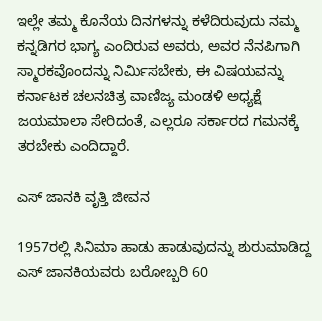ಇಲ್ಲೇ ತಮ್ಮ ಕೊನೆಯ ದಿನಗಳನ್ನು ಕಳೆದಿರುವುದು ನಮ್ಮ ಕನ್ನಡಿಗರ ಭಾಗ್ಯ ಎಂದಿರುವ ಅವರು, ಅವರ ನೆನಪಿಗಾಗಿ ಸ್ಮಾರಕವೊಂದನ್ನು ನಿರ್ಮಿಸಬೇಕು, ಈ ವಿಷಯವನ್ನು ಕರ್ನಾಟಕ ಚಲನಚಿತ್ರ ವಾಣಿಜ್ಯ ಮಂಡಳಿ ಅಧ್ಯಕ್ಷೆ ಜಯಮಾಲಾ ಸೇರಿದಂತೆ, ಎಲ್ಲರೂ ಸರ್ಕಾರದ ಗಮನಕ್ಕೆ ತರಬೇಕು ಎಂದಿದ್ದಾರೆ.

ಎಸ್ ಜಾನಕಿ ವೃತ್ತಿ ಜೀವನ

1957ರಲ್ಲಿ ಸಿನಿಮಾ ಹಾಡು ಹಾಡುವುದನ್ನು ಶುರುಮಾಡಿದ್ದ ಎಸ್ ಜಾನಕಿಯವರು ಬರೋಬ್ಬರಿ 60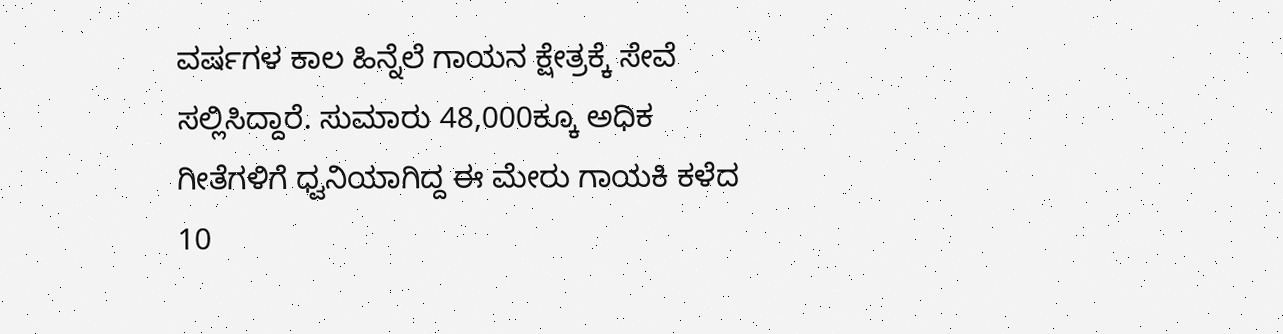ವರ್ಷಗಳ ಕಾಲ ಹಿನ್ನೆಲೆ ಗಾಯನ ಕ್ಷೇತ್ರಕ್ಕೆ ಸೇವೆ ಸಲ್ಲಿಸಿದ್ದಾರೆ. ಸುಮಾರು 48,000ಕ್ಕೂ ಅಧಿಕ ಗೀತೆಗಳಿಗೆ ಧ್ವನಿಯಾಗಿದ್ದ ಈ ಮೇರು ಗಾಯಕಿ ಕಳೆದ 10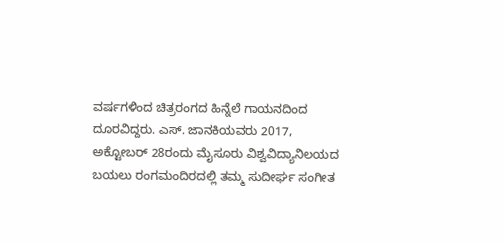ವರ್ಷಗಳಿಂದ ಚಿತ್ರರಂಗದ ಹಿನ್ನೆಲೆ ಗಾಯನದಿಂದ ದೂರವಿದ್ದರು. ಎಸ್. ಜಾನಕಿಯವರು 2017, ಅಕ್ಟೋಬರ್‌ 28ರಂದು ಮೈಸೂರು ವಿಶ್ವವಿದ್ಯಾನಿಲಯದ ಬಯಲು ರಂಗಮಂದಿರದಲ್ಲಿ ತಮ್ಮ ಸುದೀರ್ಘ ಸಂಗೀತ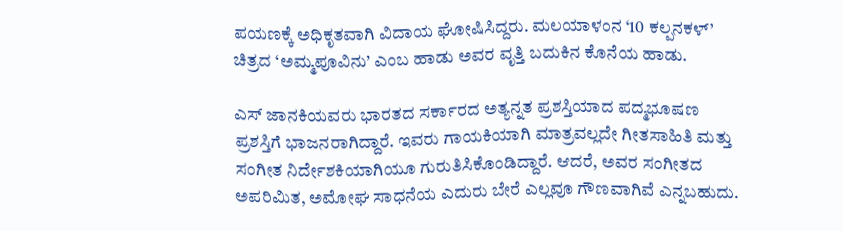ಪಯಣಕ್ಕೆ ಅಧಿಕೃತವಾಗಿ ವಿದಾಯ ಘೋಷಿಸಿದ್ದರು. ಮಲಯಾಳಂನ ‘10 ಕಲ್ಪನಕಳ್’ ಚಿತ್ರದ ‘ಅಮ್ಮಪೂವಿನು’ ಎಂಬ ಹಾಡು ಅವರ ವೃತ್ತಿ ಬದುಕಿನ ಕೊನೆಯ ಹಾಡು.

ಎಸ್ ಜಾನಕಿಯವರು ಭಾರತದ ಸರ್ಕಾರದ ಅತ್ಯನ್ನತ ಪ್ರಶಸ್ತಿಯಾದ ಪದ್ಮಭೂಷಣ ಪ್ರಶಸ್ತಿಗೆ ಭಾಜನರಾಗಿದ್ದಾರೆ. ಇವರು ಗಾಯಕಿಯಾಗಿ ಮಾತ್ರವಲ್ಲದೇ ಗೀತಸಾಹಿತಿ ಮತ್ತು ಸಂಗೀತ ನಿರ್ದೇಶಕಿಯಾಗಿಯೂ ಗುರುತಿಸಿಕೊಂಡಿದ್ದಾರೆ. ಆದರೆ, ಅವರ ಸಂಗೀತದ ಅಪರಿಮಿತ, ಅಮೋಘ ಸಾಧನೆಯ ಎದುರು ಬೇರೆ ಎಲ್ಲವೂ ಗೌಣವಾಗಿವೆ ಎನ್ನಬಹುದು.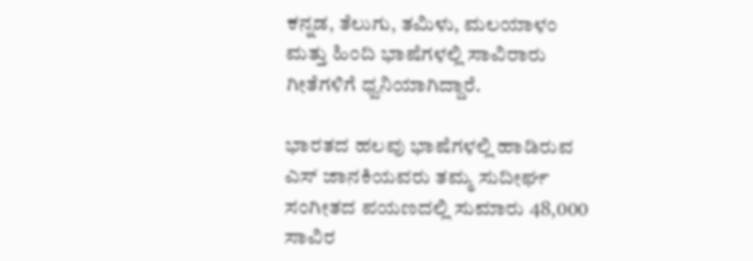ಕನ್ನಡ, ತೆಲುಗು, ತಮಿಳು, ಮಲಯಾಳಂ ಮತ್ತು ಹಿಂದಿ ಭಾಷೆಗಳಲ್ಲಿ ಸಾವಿರಾರು ಗೀತೆಗಳಿಗೆ ಧ್ವನಿಯಾಗಿದ್ದಾರೆ.

ಭಾರತದ ಹಲವು ಭಾಷೆಗಳಲ್ಲಿ ಹಾಡಿರುವ ಎಸ್ ಜಾನಕಿಯವರು ತಮ್ಮ ಸುದೀರ್ಘ ಸಂಗೀತದ ಪಯಣದಲ್ಲಿ ಸುಮಾರು 48,000 ಸಾವಿರ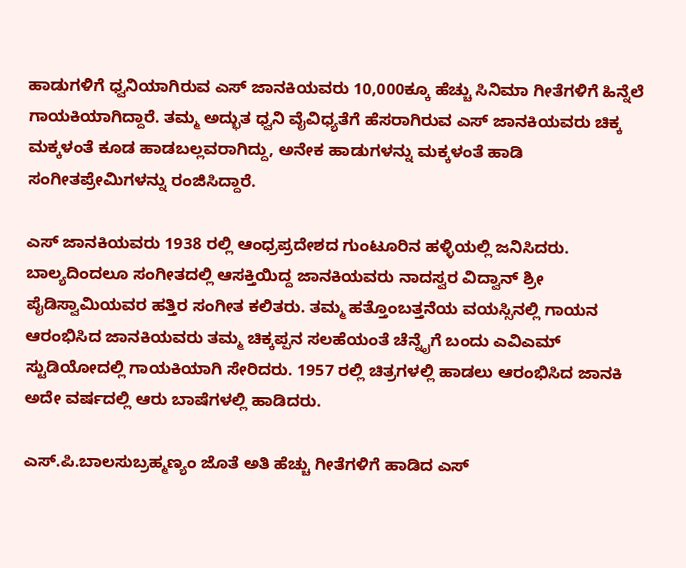ಹಾಡುಗಳಿಗೆ ಧ್ವನಿಯಾಗಿರುವ ಎಸ್ ಜಾನಕಿಯವರು 10,000ಕ್ಕೂ ಹೆಚ್ಚು ಸಿನಿಮಾ ಗೀತೆಗಳಿಗೆ ಹಿನ್ನೆಲೆ ಗಾಯಕಿಯಾಗಿದ್ದಾರೆ. ತಮ್ಮ ಅದ್ಭುತ ಧ್ವನಿ ವೈವಿಧ್ಯತೆಗೆ ಹೆಸರಾಗಿರುವ ಎಸ್ ಜಾನಕಿಯವರು ಚಿಕ್ಕ ಮಕ್ಕಳಂತೆ ಕೂಡ ಹಾಡಬಲ್ಲವರಾಗಿದ್ದು, ಅನೇಕ ಹಾಡುಗಳನ್ನು ಮಕ್ಕಳಂತೆ ಹಾಡಿ ಸಂಗೀತಪ್ರೇಮಿಗಳನ್ನು ರಂಜಿಸಿದ್ದಾರೆ.

ಎಸ್ ಜಾನಕಿಯವರು 1938 ರಲ್ಲಿ ಆಂಧ್ರಪ್ರದೇಶದ ಗುಂಟೂರಿನ ಹಳ್ಳಿಯಲ್ಲಿ ಜನಿಸಿದರು. ಬಾಲ್ಯದಿಂದಲೂ ಸಂಗೀತದಲ್ಲಿ ಆಸಕ್ತಿಯಿದ್ದ ಜಾನಕಿಯವರು ನಾದಸ್ವರ ವಿದ್ವಾನ್ ಶ್ರೀ ಪೈಡಿಸ್ವಾಮಿಯವರ ಹತ್ತಿರ ಸಂಗೀತ ಕಲಿತರು. ತಮ್ಮ ಹತ್ತೊಂಬತ್ತನೆಯ ವಯಸ್ಸಿನಲ್ಲಿ ಗಾಯನ ಆರಂಭಿಸಿದ ಜಾನಕಿಯವರು ತಮ್ಮ ಚಿಕ್ಕಪ್ಪನ ಸಲಹೆಯಂತೆ ಚೆನ್ನೈಗೆ ಬಂದು ಎವಿಎಮ್ ಸ್ಟುಡಿಯೋದಲ್ಲಿ ಗಾಯಕಿಯಾಗಿ ಸೇರಿದರು. 1957 ರಲ್ಲಿ ಚಿತ್ರಗಳಲ್ಲಿ ಹಾಡಲು ಆರಂಭಿಸಿದ ಜಾನಕಿ ಅದೇ ವರ್ಷದಲ್ಲಿ ಆರು ಬಾಷೆಗಳಲ್ಲಿ ಹಾಡಿದರು.

ಎಸ್.ಪಿ.ಬಾಲಸುಬ್ರಹ್ಮಣ್ಯಂ ಜೊತೆ ಅತಿ ಹೆಚ್ಚು ಗೀತೆಗಳಿಗೆ ಹಾಡಿದ ಎಸ್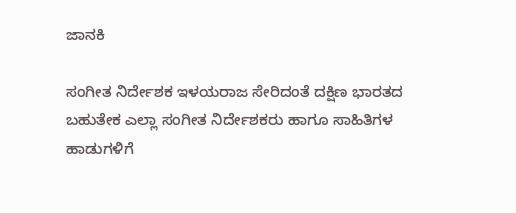ಜಾನಕಿ

ಸಂಗೀತ ನಿರ್ದೇಶಕ ಇಳಯರಾಜ ಸೇರಿದಂತೆ ದಕ್ಷಿಣ ಭಾರತದ ಬಹುತೇಕ ಎಲ್ಲಾ ಸಂಗೀತ ನಿರ್ದೇಶಕರು ಹಾಗೂ ಸಾಹಿತಿಗಳ ಹಾಡುಗಳಿಗೆ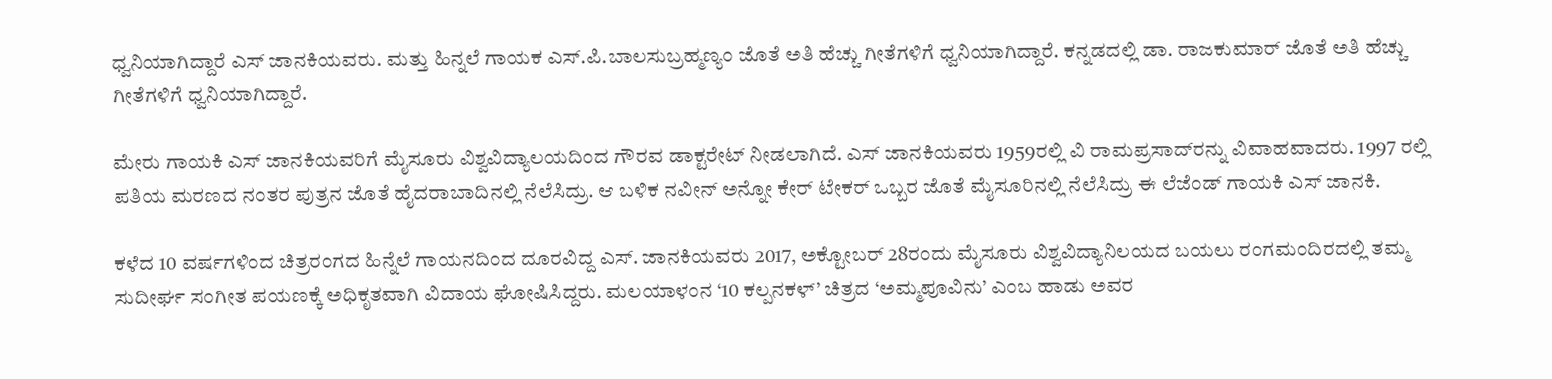ಧ್ವನಿಯಾಗಿದ್ದಾರೆ ಎಸ್ ಜಾನಕಿಯವರು. ಮತ್ತು ಹಿನ್ನಲೆ ಗಾಯಕ ಎಸ್.ಪಿ.ಬಾಲಸುಬ್ರಹ್ಮಣ್ಯಂ ಜೊತೆ ಅತಿ ಹೆಚ್ಚು ಗೀತೆಗಳಿಗೆ ಧ್ವನಿಯಾಗಿದ್ದಾರೆ. ಕನ್ನಡದಲ್ಲಿ ಡಾ. ರಾಜಕುಮಾರ್ ಜೊತೆ ಅತಿ ಹೆಚ್ಚು ಗೀತೆಗಳಿಗೆ ಧ್ವನಿಯಾಗಿದ್ದಾರೆ.

ಮೇರು ಗಾಯಕಿ ಎಸ್ ಜಾನಕಿಯವರಿಗೆ ಮೈಸೂರು ವಿಶ್ವವಿದ್ಯಾಲಯದಿಂದ ಗೌರವ ಡಾಕ್ಟರೇಟ್ ನೀಡಲಾಗಿದೆ. ಎಸ್ ಜಾನಕಿಯವರು 1959ರಲ್ಲಿ ವಿ ರಾಮಪ್ರಸಾದ್‌ರನ್ನು ವಿವಾಹವಾದರು. 1997 ರಲ್ಲಿ ಪತಿಯ ಮರಣದ ನಂತರ ಪುತ್ರನ ಜೊತೆ ಹೈದರಾಬಾದಿನಲ್ಲಿ ನೆಲೆಸಿದ್ರು. ಆ ಬಳಿಕ ನವೀನ್ ಅನ್ನೋ ಕೇರ್ ಟೇಕರ್ ಒಬ್ಬರ ಜೊತೆ ಮೈಸೂರಿನಲ್ಲಿ ನೆಲೆಸಿದ್ರು ಈ ಲೆಜೆಂಡ್ ಗಾಯಕಿ ಎಸ್ ಜಾನಕಿ.

ಕಳೆದ 10 ವರ್ಷಗಳಿಂದ ಚಿತ್ರರಂಗದ ಹಿನ್ನೆಲೆ ಗಾಯನದಿಂದ ದೂರವಿದ್ದ ಎಸ್. ಜಾನಕಿಯವರು 2017, ಅಕ್ಟೋಬರ್‌ 28ರಂದು ಮೈಸೂರು ವಿಶ್ವವಿದ್ಯಾನಿಲಯದ ಬಯಲು ರಂಗಮಂದಿರದಲ್ಲಿ ತಮ್ಮ ಸುದೀರ್ಘ ಸಂಗೀತ ಪಯಣಕ್ಕೆ ಅಧಿಕೃತವಾಗಿ ವಿದಾಯ ಘೋಷಿಸಿದ್ದರು. ಮಲಯಾಳಂನ ‘10 ಕಲ್ಪನಕಳ್’ ಚಿತ್ರದ ‘ಅಮ್ಮಪೂವಿನು’ ಎಂಬ ಹಾಡು ಅವರ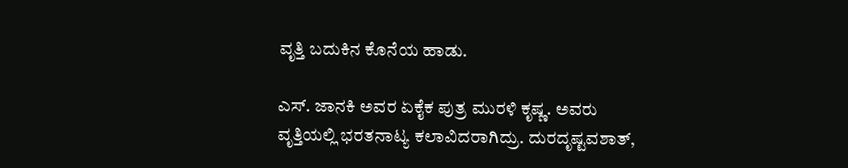ವೃತ್ತಿ ಬದುಕಿನ ಕೊನೆಯ ಹಾಡು.

ಎಸ್. ಜಾನಕಿ ಅವರ ಏಕೈಕ ಪುತ್ರ ಮುರಳಿ ಕೃಷ್ಣ. ಅವರು ವೃತ್ತಿಯಲ್ಲಿ ಭರತನಾಟ್ಯ ಕಲಾವಿದರಾಗಿದ್ರು. ದುರದೃಷ್ಟವಶಾತ್,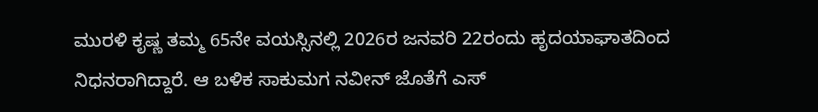ಮುರಳಿ ಕೃಷ್ಣ ತಮ್ಮ 65ನೇ ವಯಸ್ಸಿನಲ್ಲಿ 2026ರ ಜನವರಿ 22ರಂದು ಹೃದಯಾಘಾತದಿಂದ ನಿಧನರಾಗಿದ್ದಾರೆ. ಆ ಬಳಿಕ ಸಾಕುಮಗ ನವೀನ್ ಜೊತೆಗೆ ಎಸ್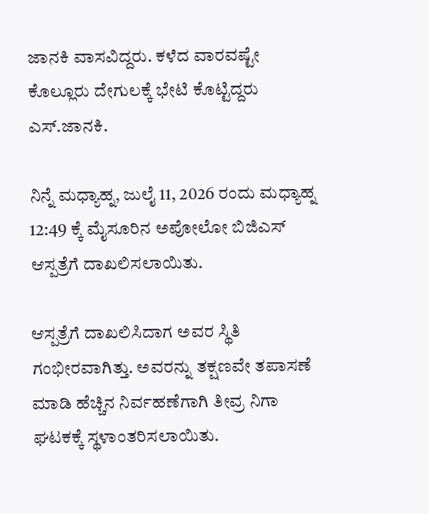ಜಾನಕಿ ವಾಸವಿದ್ದರು. ಕಳೆದ ವಾರವಷ್ಟೇ ಕೊಲ್ಲೂರು ದೇಗುಲಕ್ಕೆ ಭೇಟಿ ಕೊಟ್ಟಿದ್ದರು ಎಸ್.ಜಾನಕಿ.

ನಿನ್ನೆ ಮಧ್ಯಾಹ್ನ, ಜುಲೈ 11, 2026 ರಂದು ಮಧ್ಯಾಹ್ನ 12:49 ಕ್ಕೆ ಮೈಸೂರಿನ ಅಪೋಲೋ ಬಿಜಿಎಸ್ ಆಸ್ಪತ್ರೆಗೆ ದಾಖಲಿಸಲಾಯಿತು.

ಆಸ್ಪತ್ರೆಗೆ ದಾಖಲಿಸಿದಾಗ ಅವರ ಸ್ಥಿತಿ ಗಂಭೀರವಾಗಿತ್ತು. ಅವರನ್ನು ತಕ್ಷಣವೇ ತಪಾಸಣೆ ಮಾಡಿ ಹೆಚ್ಚಿನ ನಿರ್ವಹಣೆಗಾಗಿ ತೀವ್ರ ನಿಗಾ ಘಟಕಕ್ಕೆ ಸ್ಥಳಾಂತರಿಸಲಾಯಿತು.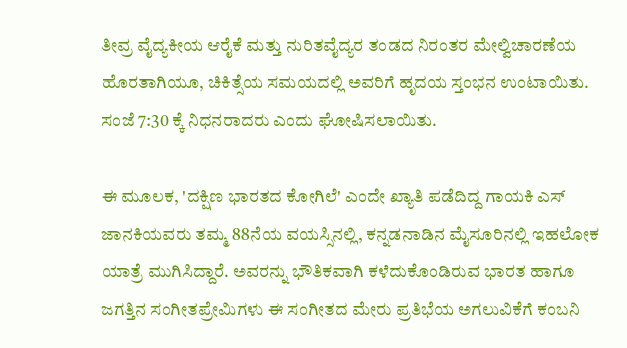ತೀವ್ರ ವೈದ್ಯಕೀಯ ಆರೈಕೆ ಮತ್ತು ನುರಿತವೈದ್ಯರ ತಂಡದ ನಿರಂತರ ಮೇಲ್ವಿಚಾರಣೆಯ ಹೊರತಾಗಿಯೂ, ಚಿಕಿತ್ಸೆಯ ಸಮಯದಲ್ಲಿ ಅವರಿಗೆ ಹೃದಯ ಸ್ತಂಭನ ಉಂಟಾಯಿತು. ಸಂಜೆ 7:30 ಕ್ಕೆ ನಿಧನರಾದರು ಎಂದು ಘೋಷಿಸಲಾಯಿತು.

ಈ ಮೂಲಕ, 'ದಕ್ಷಿಣ ಭಾರತದ ಕೋಗಿಲೆ' ಎಂದೇ ಖ್ಯಾತಿ ಪಡೆದಿದ್ದ ಗಾಯಕಿ ಎಸ್ ಜಾನಕಿಯವರು ತಮ್ಮ 88ನೆಯ ವಯಸ್ಸಿನಲ್ಲಿ, ಕನ್ನಡನಾಡಿನ ಮೈಸೂರಿನಲ್ಲಿ ಇಹಲೋಕ ಯಾತ್ರೆ ಮುಗಿಸಿದ್ದಾರೆ. ಅವರನ್ನು ಭೌತಿಕವಾಗಿ ಕಳೆದುಕೊಂಡಿರುವ ಭಾರತ ಹಾಗೂ ಜಗತ್ತಿನ ಸಂಗೀತಪ್ರೇಮಿಗಳು ಈ ಸಂಗೀತದ ಮೇರು ಪ್ರತಿಭೆಯ ಅಗಲುವಿಕೆಗೆ ಕಂಬನಿ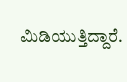ಮಿಡಿಯುತ್ತಿದ್ದಾರೆ.